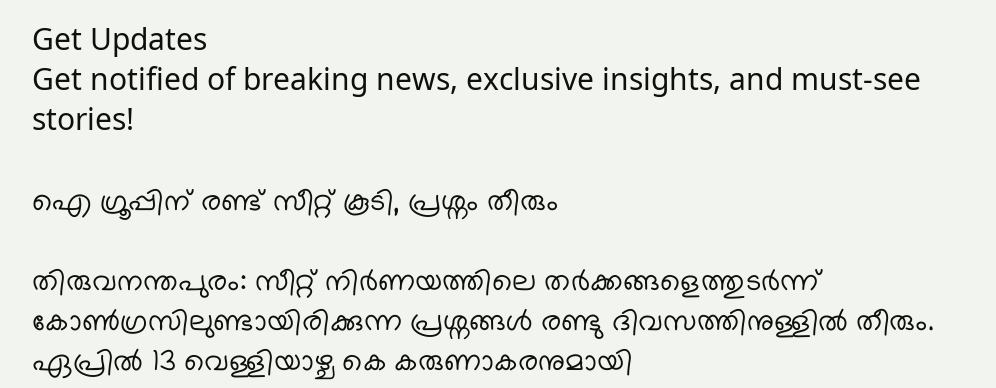Get Updates
Get notified of breaking news, exclusive insights, and must-see stories!

ഐ ഗ്രൂപ്പിന് രണ്ട് സീറ്റ് കൂടി, പ്രശ്നം തീരും

തിരുവനന്തപുരം: സീറ്റ് നിര്‍ണയത്തിലെ തര്‍ക്കങ്ങളെത്തുടര്‍ന്ന് കോണ്‍ഗ്രസിലുണ്ടായിരിക്കുന്ന പ്രശ്നങ്ങള്‍ രണ്ടു ദിവസത്തിനുള്ളില്‍ തീരും. ഏപ്രില്‍ 13 വെള്ളിയാഴ്ച കെ കരുണാകരനുമായി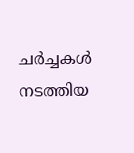ചര്‍ച്ചകള്‍ നടത്തിയ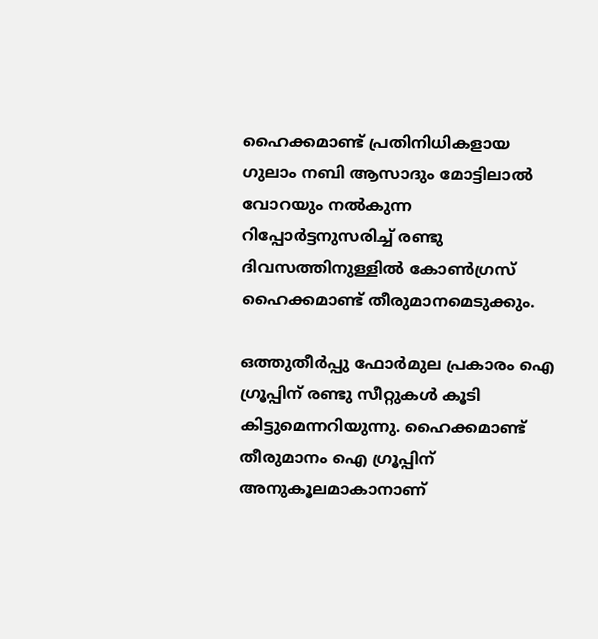ഹൈക്കമാണ്ട് പ്രതിനിധികളായ ഗുലാം നബി ആസാദും മോട്ടിലാല്‍ വോറയും നല്‍കുന്ന റിപ്പോര്‍ട്ടനുസരിച്ച് രണ്ടു ദിവസത്തിനുള്ളില്‍ കോണ്‍ഗ്രസ് ഹൈക്കമാണ്ട് തീരുമാനമെടുക്കും.

ഒത്തുതീര്‍പ്പു ഫോര്‍മുല പ്രകാരം ഐ ഗ്രൂപ്പിന് രണ്ടു സീറ്റുകള്‍ കൂടി കിട്ടുമെന്നറിയുന്നു. ഹൈക്കമാണ്ട് തീരുമാനം ഐ ഗ്രൂപ്പിന് അനുകൂലമാകാനാണ്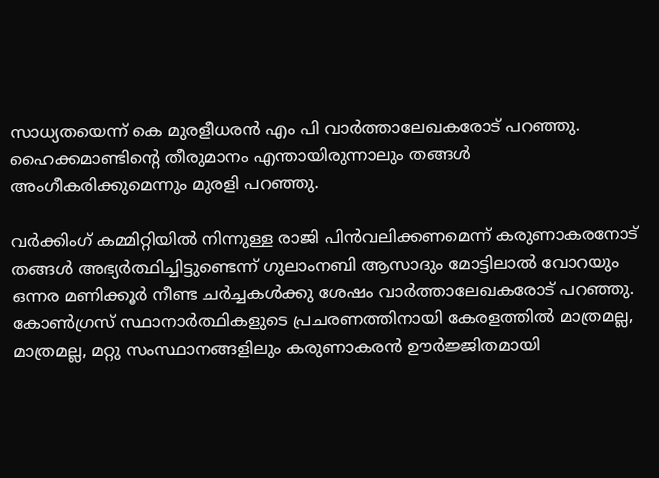സാധ്യതയെന്ന് കെ മുരളീധരന്‍ എം പി വാര്‍ത്താലേഖകരോട് പറഞ്ഞു. ഹൈക്കമാണ്ടിന്റെ തീരുമാനം എന്തായിരുന്നാലും തങ്ങള്‍ അംഗീകരിക്കുമെന്നും മുരളി പറഞ്ഞു.

വര്‍ക്കിംഗ് കമ്മിറ്റിയില്‍ നിന്നുള്ള രാജി പിന്‍വലിക്കണമെന്ന് കരുണാകരനോട് തങ്ങള്‍ അഭ്യര്‍ത്ഥിച്ചിട്ടുണ്ടെന്ന് ഗുലാംനബി ആസാദും മോട്ടിലാല്‍ വോറയും ഒന്നര മണിക്കൂര്‍ നീണ്ട ചര്‍ച്ചകള്‍ക്കു ശേഷം വാര്‍ത്താലേഖകരോട് പറഞ്ഞു. കോണ്‍ഗ്രസ് സ്ഥാനാര്‍ത്ഥികളുടെ പ്രചരണത്തിനായി കേരളത്തില്‍ മാത്രമല്ല, മാത്രമല്ല, മറ്റു സംസ്ഥാനങ്ങളിലും കരുണാകരന്‍ ഊര്‍ജ്ജിതമായി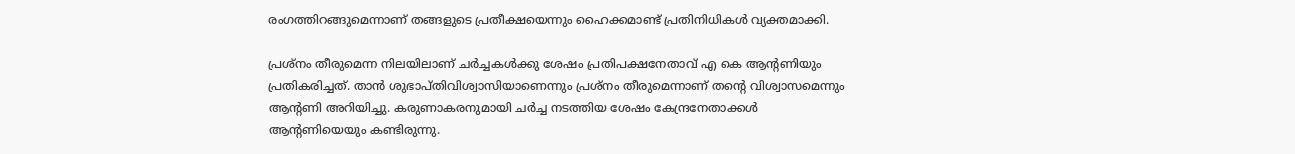രംഗത്തിറങ്ങുമെന്നാണ് തങ്ങളുടെ പ്രതീക്ഷയെന്നും ഹൈക്കമാണ്ട് പ്രതിനിധികള്‍ വ്യക്തമാക്കി.

പ്രശ്നം തീരുമെന്ന നിലയിലാണ് ചര്‍ച്ചകള്‍ക്കു ശേഷം പ്രതിപക്ഷനേതാവ് എ കെ ആന്റണിയും പ്രതികരിച്ചത്. താന്‍ ശുഭാപ്തിവിശ്വാസിയാണെന്നും പ്രശ്നം തീരുമെന്നാണ് തന്റെ വിശ്വാസമെന്നും ആന്റണി അറിയിച്ചു. കരുണാകരനുമായി ചര്‍ച്ച നടത്തിയ ശേഷം കേന്ദ്രനേതാക്കള്‍ ആന്റണിയെയും കണ്ടിരുന്നു.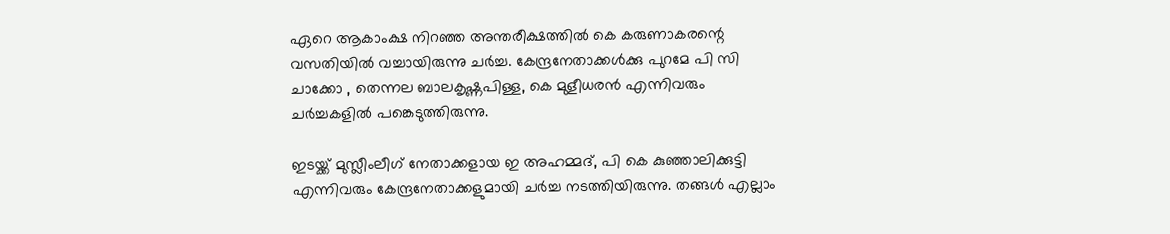ഏറെ ആകാംക്ഷ നിറഞ്ഞ അന്തരീക്ഷത്തില്‍ കെ കരുണാകരന്റെ വസതിയില്‍ വച്ചായിരുന്നു ചര്‍ച്ച. കേന്ദ്രനേതാക്കള്‍ക്കു പുറമേ പി സി ചാക്കോ , തെന്നല ബാലകൃഷ്ണപിള്ള, കെ മുളീധരന്‍ എന്നിവരും ചര്‍ച്ചകളില്‍ പങ്കെടുത്തിരുന്നു.

ഇടയ്ക്ക് മുസ്ലീംലീഗ് നേതാക്കളായ ഇ അഹമ്മദ്, പി കെ കുഞ്ഞാലിക്കുട്ടി എന്നിവരും കേന്ദ്രനേതാക്കളുമായി ചര്‍ച്ച നടത്തിയിരുന്നു. തങ്ങള്‍ എല്ലാം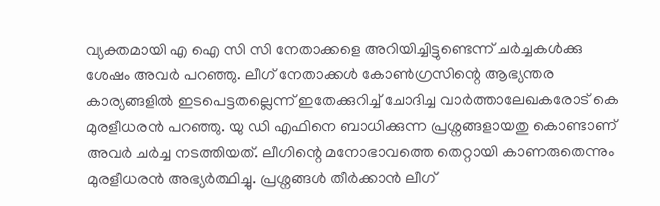വ്യക്തമായി എ ഐ സി സി നേതാക്കളെ അറിയിച്ചിട്ടുണ്ടെന്ന് ചര്‍ച്ചകള്‍ക്കു ശേഷം അവര്‍ പറഞ്ഞു. ലീഗ് നേതാക്കള്‍ കോണ്‍ഗ്രസിന്റെ ആഭ്യന്തര കാര്യങ്ങളില്‍ ഇടപെട്ടതല്ലെന്ന് ഇതേക്കുറിച്ച് ചോദിച്ച വാര്‍ത്താലേഖകരോട് കെ മുരളീധരന്‍ പറഞ്ഞു. യു ഡി എഫിനെ ബാധിക്കുന്ന പ്രശ്നങ്ങളായതു കൊണ്ടാണ് അവര്‍ ചര്‍ച്ച നടത്തിയത്. ലീഗിന്റെ മനോഭാവത്തെ തെറ്റായി കാണരുതെന്നും മുരളീധരന്‍ അഭ്യര്‍ത്ഥിച്ചു. പ്രശ്നങ്ങള്‍ തീര്‍ക്കാന്‍ ലീഗ്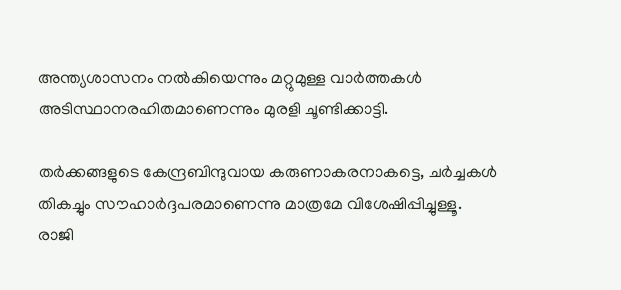അന്ത്യശാസനം നല്‍കിയെന്നും മറ്റുമുള്ള വാര്‍ത്തകള്‍ അടിസ്ഥാനരഹിതമാണെന്നും മുരളി ചൂണ്ടിക്കാട്ടി.

തര്‍ക്കങ്ങളുടെ കേന്ദ്രബിന്ദുവായ കരുണാകരനാകട്ടെ, ചര്‍ച്ചകള്‍ തികച്ചും സൗഹാര്‍ദ്ദപരമാണെന്നു മാത്രമേ വിശേഷിപ്പിച്ചുള്ളൂ. രാജി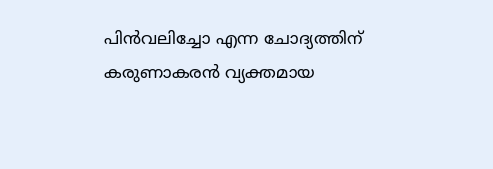പിന്‍വലിച്ചോ എന്ന ചോദ്യത്തിന് കരുണാകരന്‍ വ്യക്തമായ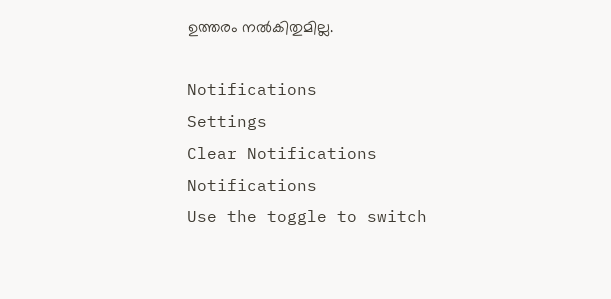ഉത്തരം നല്‍കിതുമില്ല.

Notifications
Settings
Clear Notifications
Notifications
Use the toggle to switch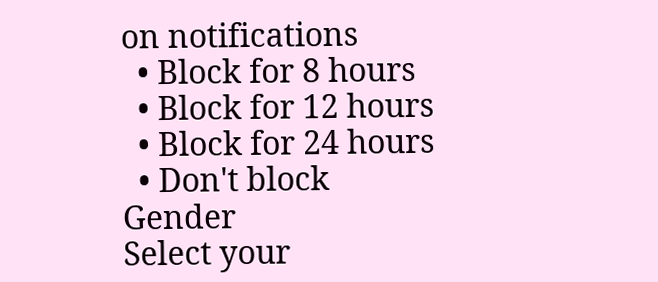on notifications
  • Block for 8 hours
  • Block for 12 hours
  • Block for 24 hours
  • Don't block
Gender
Select your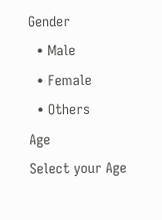Gender
  • Male
  • Female
  • Others
Age
Select your Age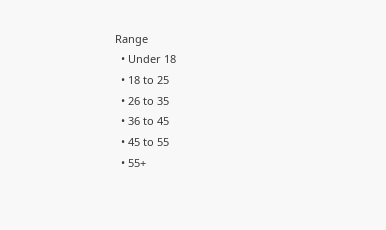Range
  • Under 18
  • 18 to 25
  • 26 to 35
  • 36 to 45
  • 45 to 55
  • 55+